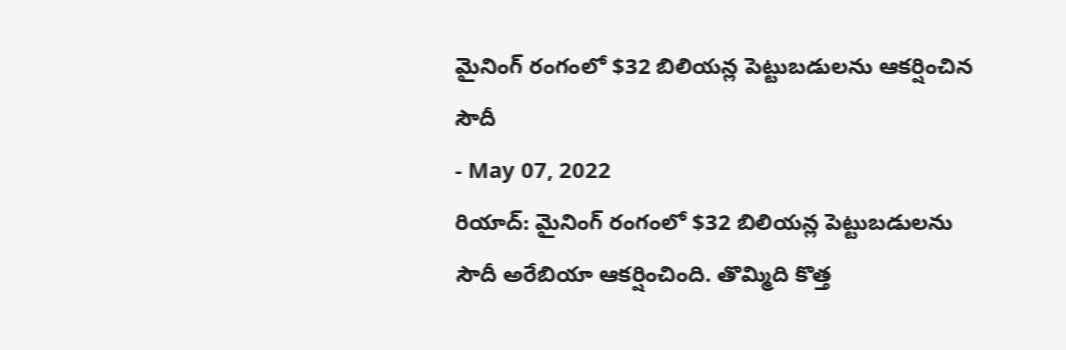మైనింగ్ రంగంలో $32 బిలియన్ల పెట్టుబడులను ఆకర్షించిన సౌదీ
- May 07, 2022
రియాద్: మైనింగ్ రంగంలో $32 బిలియన్ల పెట్టుబడులను సౌదీ అరేబియా ఆకర్షించింది. తొమ్మిది కొత్త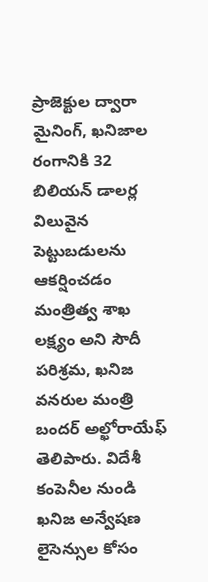ప్రాజెక్టుల ద్వారా మైనింగ్, ఖనిజాల రంగానికి 32 బిలియన్ డాలర్ల విలువైన పెట్టుబడులను ఆకర్షించడం మంత్రిత్వ శాఖ లక్ష్యం అని సౌదీ పరిశ్రమ, ఖనిజ వనరుల మంత్రి బందర్ అల్ఖోరాయేఫ్ తెలిపారు. విదేశీ కంపెనీల నుండి ఖనిజ అన్వేషణ లైసెన్సుల కోసం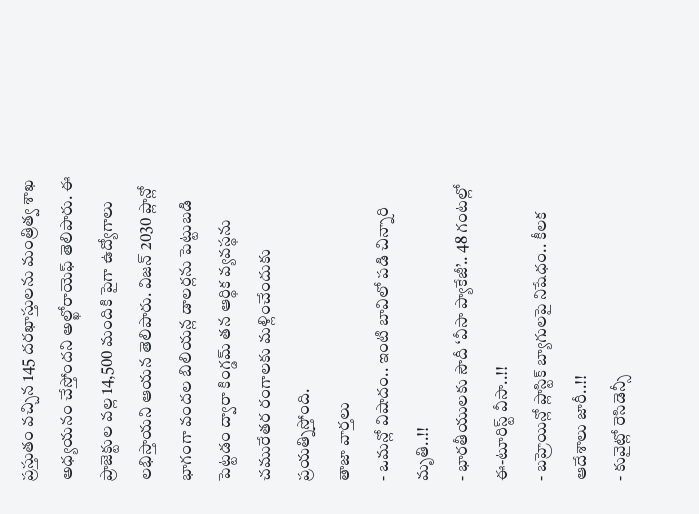ప్రస్తుతం వచ్చిన 145 దరఖాస్తులను మంత్రిత్వ శాఖ అధ్యయనం చేస్తోందని అల్ఖోరాయెఫ్ తెలిపారు. ఈ ప్రాజెక్టుల వల్ల 14,500 మందికి పైగా ఉద్యోగాలు లభిస్తాయని ఆయన తెలిపారు. విజన్ 2030 ప్లాన్లో భాగంగా వందల బిలియన్ల డాలర్లను పెట్టుబడి పెట్టడం ద్వారా కింగ్డమ్ తన ఆర్థిక వ్యవస్థను చమురేతర రంగాలకు మళ్లించేందుకు ప్రయత్నిస్తోంది.
తాజా వార్తలు
- ఒమన్లో విషాదం.. ఇంటి బావిలో పడి చిన్నారి మృతి..!!
- భారతీయులకు సౌదీ ‘వీసా ప్యాకేజీ’.. 48 గంటల్లో ఈ-టూరిస్ట్ వీసా..!!
- బహ్రెయిన్లో ప్లాస్టిక్ బ్యాగులపై నిషేధం.. కీలక ఆదేశాలు జారీ..!!
- కువైట్లో రెసిడెన్సీ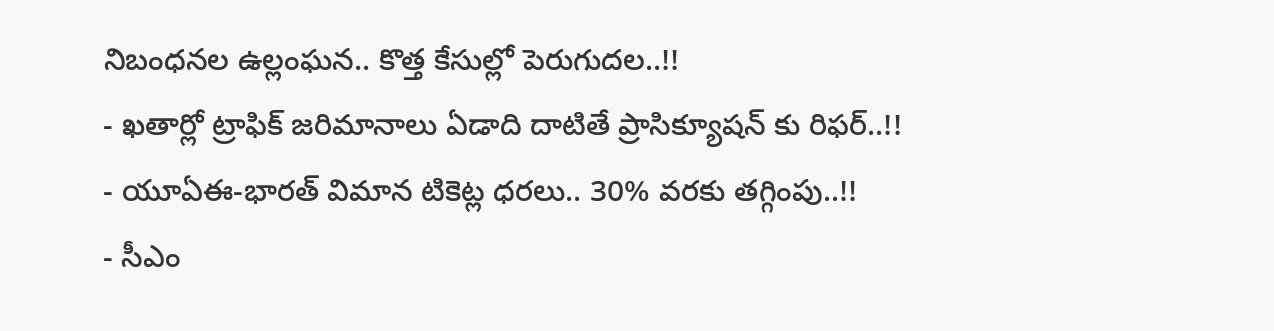నిబంధనల ఉల్లంఘన.. కొత్త కేసుల్లో పెరుగుదల..!!
- ఖతార్లో ట్రాఫిక్ జరిమానాలు ఏడాది దాటితే ప్రాసిక్యూషన్ కు రిఫర్..!!
- యూఏఈ-భారత్ విమాన టికెట్ల ధరలు.. 30% వరకు తగ్గింపు..!!
- సీఎం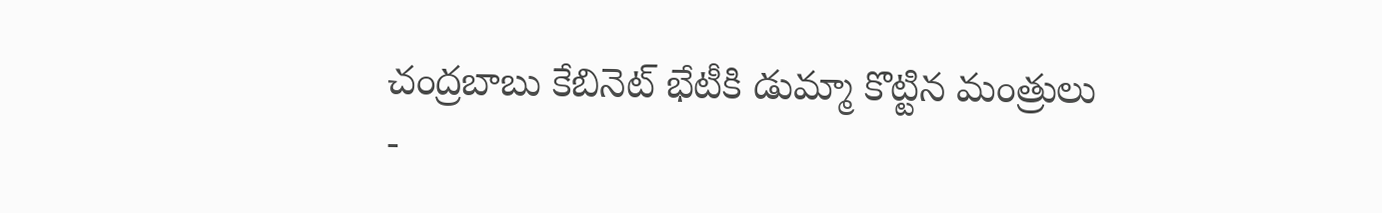చంద్రబాబు కేబినెట్ భేటీకి డుమ్మా కొట్టిన మంత్రులు
-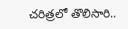చరిత్రలో తొలిసారి..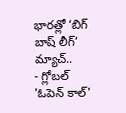భారత్లో ‘బిగ్ బాష్ లీగ్’ మ్యాచ్..
- గ్లోబల్ 'ఓపెన్ కాల్'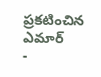ప్రకటించిన ఎమార్
-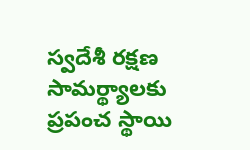స్వదేశీ రక్షణ సామర్థ్యాలకు ప్రపంచ స్థాయి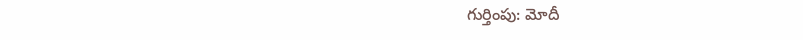గుర్తింపు: మోదీ